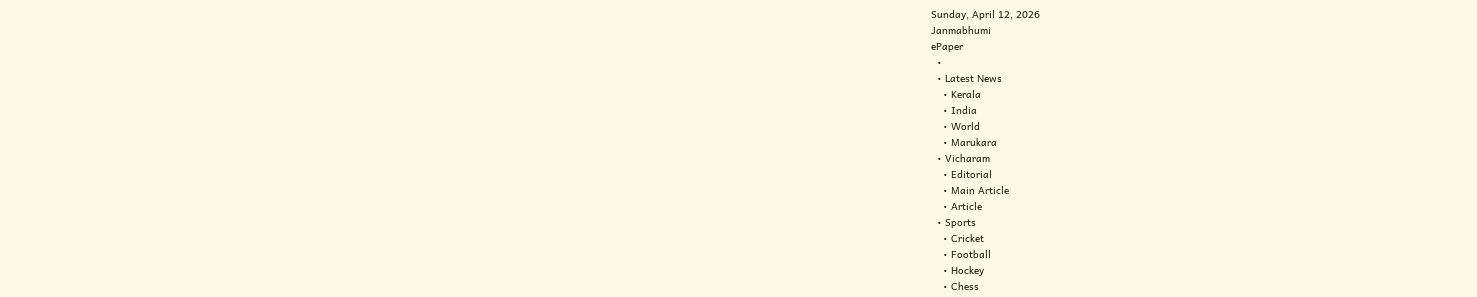Sunday, April 12, 2026
Janmabhumi
ePaper
  •
  • Latest News
    • Kerala
    • India
    • World
    • Marukara
  • Vicharam
    • Editorial
    • Main Article
    • Article
  • Sports
    • Cricket
    • Football
    • Hockey
    • Chess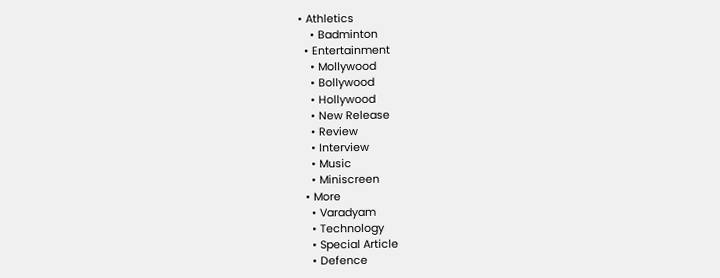• Athletics
    • Badminton
  • Entertainment
    • Mollywood
    • Bollywood
    • Hollywood
    • New Release
    • Review
    • Interview
    • Music
    • Miniscreen
  • More
    • Varadyam
    • Technology
    • Special Article
    • Defence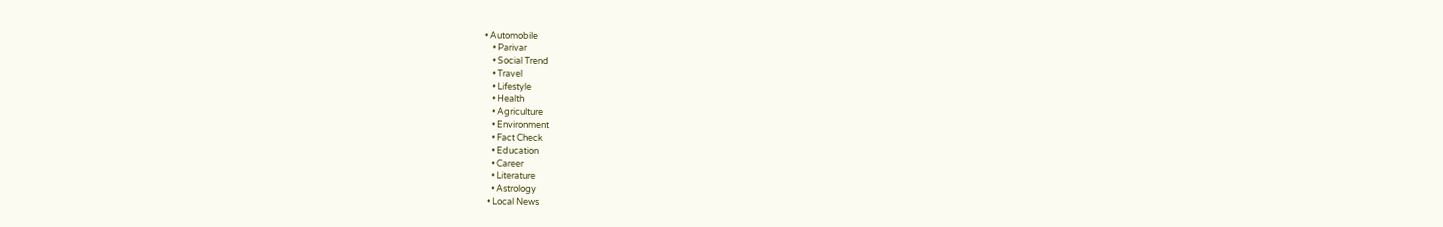• Automobile
    • Parivar
    • Social Trend
    • Travel
    • Lifestyle
    • Health
    • Agriculture
    • Environment
    • Fact Check
    • Education
    • Career
    • Literature
    • Astrology
  • Local News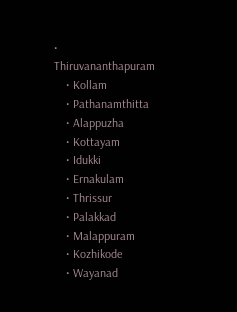• Thiruvananthapuram
    • Kollam
    • Pathanamthitta
    • Alappuzha
    • Kottayam
    • Idukki
    • Ernakulam
    • Thrissur
    • Palakkad
    • Malappuram
    • Kozhikode
    • Wayanad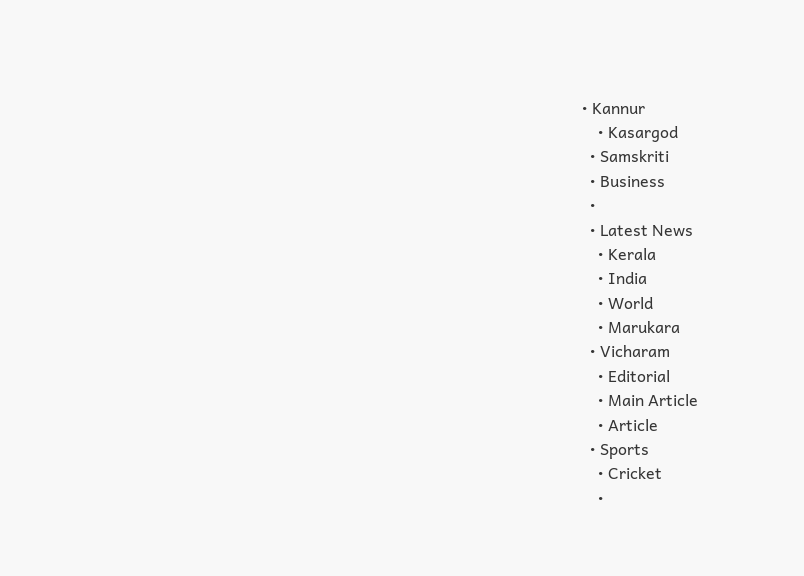• Kannur
    • Kasargod
  • Samskriti
  • Business
  •
  • Latest News
    • Kerala
    • India
    • World
    • Marukara
  • Vicharam
    • Editorial
    • Main Article
    • Article
  • Sports
    • Cricket
    •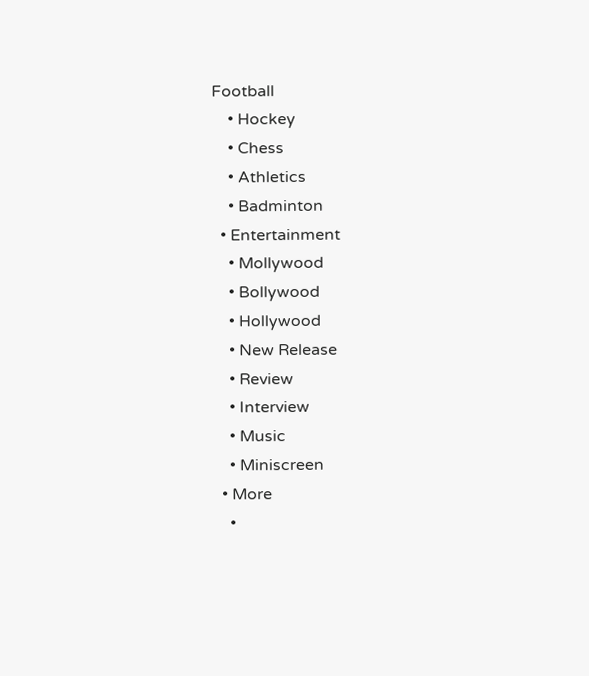Football
    • Hockey
    • Chess
    • Athletics
    • Badminton
  • Entertainment
    • Mollywood
    • Bollywood
    • Hollywood
    • New Release
    • Review
    • Interview
    • Music
    • Miniscreen
  • More
    •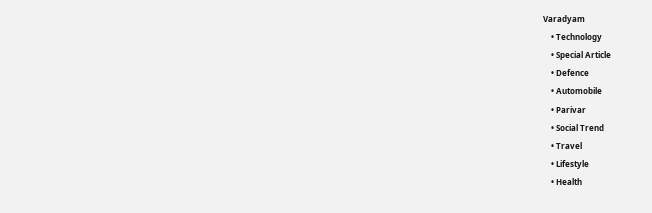Varadyam
    • Technology
    • Special Article
    • Defence
    • Automobile
    • Parivar
    • Social Trend
    • Travel
    • Lifestyle
    • Health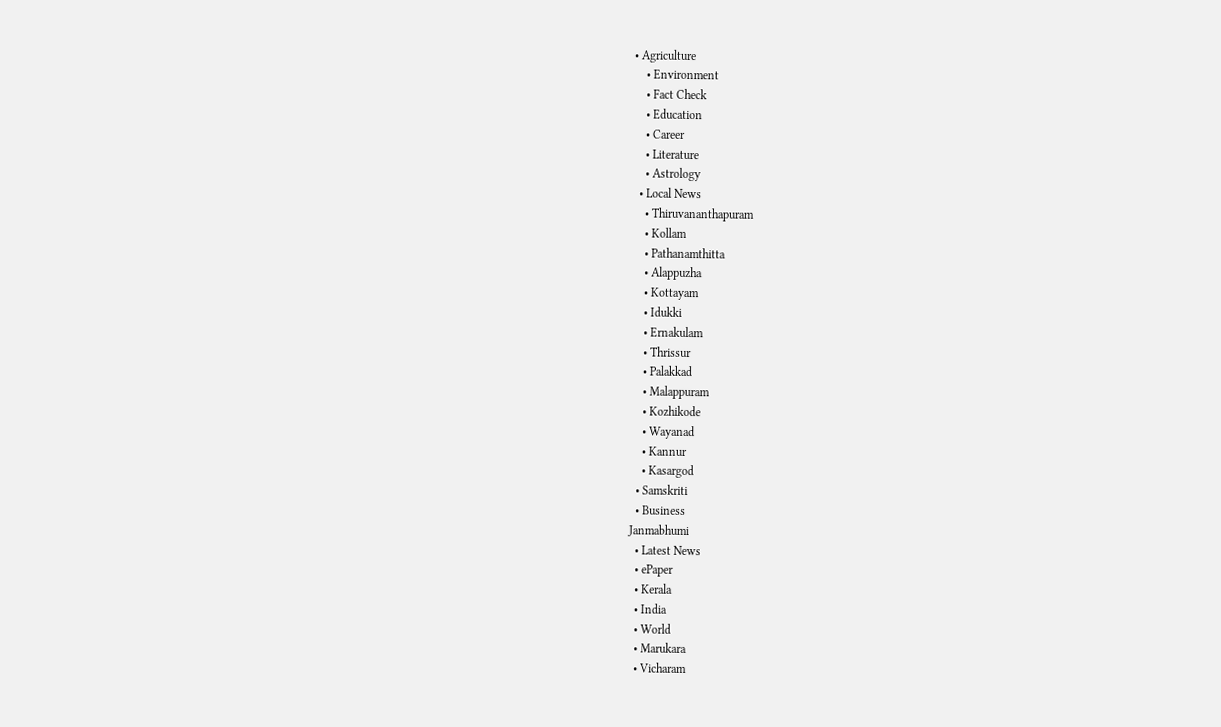• Agriculture
    • Environment
    • Fact Check
    • Education
    • Career
    • Literature
    • Astrology
  • Local News
    • Thiruvananthapuram
    • Kollam
    • Pathanamthitta
    • Alappuzha
    • Kottayam
    • Idukki
    • Ernakulam
    • Thrissur
    • Palakkad
    • Malappuram
    • Kozhikode
    • Wayanad
    • Kannur
    • Kasargod
  • Samskriti
  • Business
Janmabhumi
  • Latest News
  • ePaper
  • Kerala
  • India
  • World
  • Marukara
  • Vicharam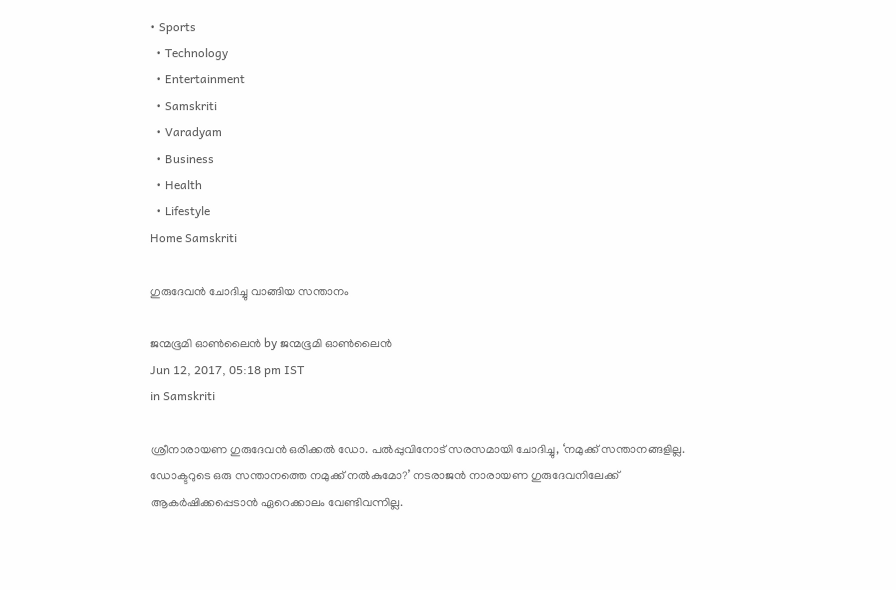• Sports
  • Technology
  • Entertainment
  • Samskriti
  • Varadyam
  • Business
  • Health
  • Lifestyle
Home Samskriti

ഗുരുദേവന്‍ ചോദിച്ചു വാങ്ങിയ സന്താനം

ജന്മഭൂമി ഓണ്‍ലൈന്‍ by ജന്മഭൂമി ഓണ്‍ലൈന്‍
Jun 12, 2017, 05:18 pm IST
in Samskriti

ശ്രീനാരായണ ഗുരുദേവന്‍ ഒരിക്കല്‍ ഡോ. പല്‍പ്പുവിനോട് സരസമായി ചോദിച്ചു, ‘നമുക്ക് സന്താനങ്ങളില്ല. ഡോക്ടറുടെ ഒരു സന്താനത്തെ നമുക്ക് നല്‍കുമോ?’ നടരാജന്‍ നാരായണ ഗുരുദേവനിലേക്ക് ആകര്‍ഷിക്കപ്പെടാന്‍ ഏറെക്കാലം വേണ്ടിവന്നില്ല.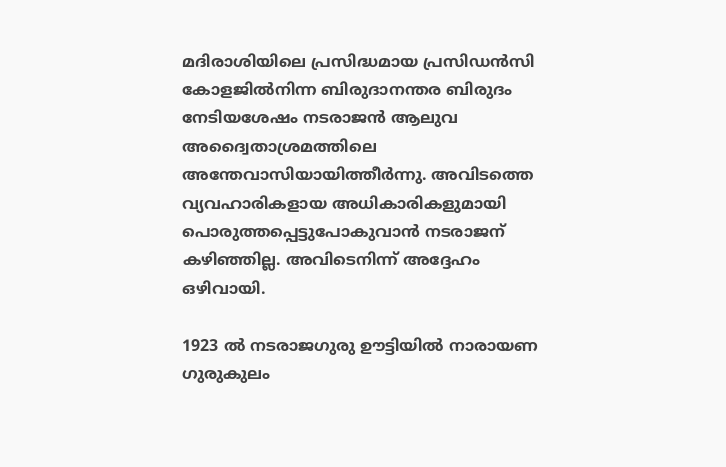മദിരാശിയിലെ പ്രസിദ്ധമായ പ്രസിഡന്‍സി കോളജില്‍നിന്ന ബിരുദാനന്തര ബിരുദം നേടിയശേഷം നടരാജന്‍ ആലുവ അദ്വൈതാശ്രമത്തിലെ അന്തേവാസിയായിത്തീര്‍ന്നു. അവിടത്തെ വ്യവഹാരികളായ അധികാരികളുമായി പൊരുത്തപ്പെട്ടുപോകുവാന്‍ നടരാജന് കഴിഞ്ഞില്ല. അവിടെനിന്ന് അദ്ദേഹം ഒഴിവായി.

1923 ല്‍ നടരാജഗുരു ഊട്ടിയില്‍ നാരായണ ഗുരുകുലം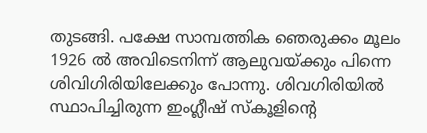തുടങ്ങി. പക്ഷേ സാമ്പത്തിക ഞെരുക്കം മൂലം 1926 ല്‍ അവിടെനിന്ന് ആലുവയ്‌ക്കും പിന്നെ ശിവിഗിരിയിലേക്കും പോന്നു. ശിവഗിരിയില്‍ സ്ഥാപിച്ചിരുന്ന ഇംഗ്ലീഷ് സ്‌കൂളിന്റെ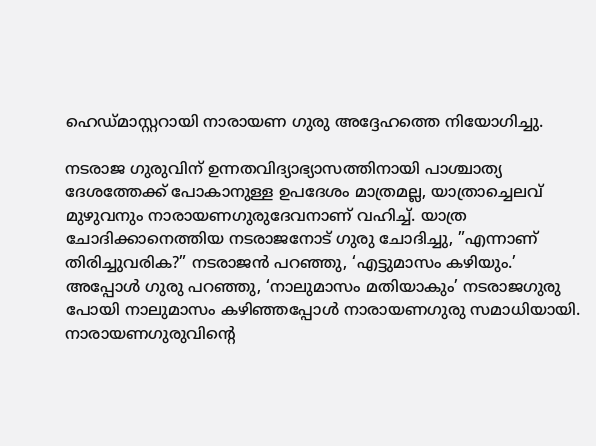ഹെഡ്മാസ്റ്ററായി നാരായണ ഗുരു അദ്ദേഹത്തെ നിയോഗിച്ചു.

നടരാജ ഗുരുവിന് ഉന്നതവിദ്യാഭ്യാസത്തിനായി പാശ്ചാത്യ ദേശത്തേക്ക് പോകാനുള്ള ഉപദേശം മാത്രമല്ല, യാത്രാച്ചെലവ് മുഴുവനും നാരായണഗുരുദേവനാണ് വഹിച്ച്. യാത്ര ചോദിക്കാനെത്തിയ നടരാജനോട് ഗുരു ചോദിച്ചു, ”എന്നാണ് തിരിച്ചുവരിക?” നടരാജന്‍ പറഞ്ഞു, ‘എട്ടുമാസം കഴിയും.’ അപ്പോള്‍ ഗുരു പറഞ്ഞു, ‘നാലുമാസം മതിയാകും’ നടരാജഗുരു പോയി നാലുമാസം കഴിഞ്ഞപ്പോള്‍ നാരായണഗുരു സമാധിയായി. നാരായണഗുരുവിന്റെ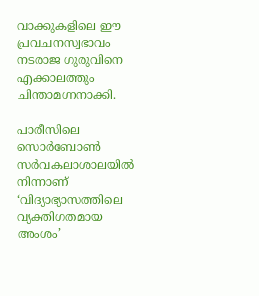വാക്കുകളിലെ ഈ പ്രവചനസ്വഭാവം നടരാജ ഗുരുവിനെ എക്കാലത്തും ചിന്താമഗ്നനാക്കി.

പാരീസിലെ സൊര്‍ബോണ്‍ സര്‍വകലാശാലയില്‍ നിന്നാണ് ‘വിദ്യാഭ്യാസത്തിലെ വ്യക്തിഗതമായ അംശം’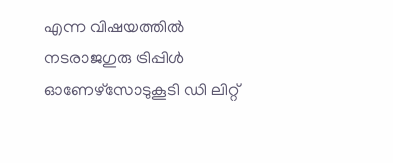എന്ന വിഷയത്തില്‍ നടരാജഗുരു ട്രിപ്പിള്‍ ഓണേഴ്‌സോടുകൂടി ഡി ലിറ്റ്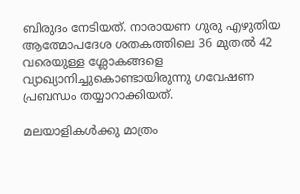ബിരുദം നേടിയത്. നാരായണ ഗുരു എഴുതിയ ആത്മോപദേശ ശതകത്തിലെ 36 മുതല്‍ 42 വരെയുള്ള ശ്ലോകങ്ങളെ വ്യാഖ്യാനിച്ചുകൊണ്ടായിരുന്നു ഗവേഷണ പ്രബന്ധം തയ്യാറാക്കിയത്.

മലയാളികള്‍ക്കു മാത്രം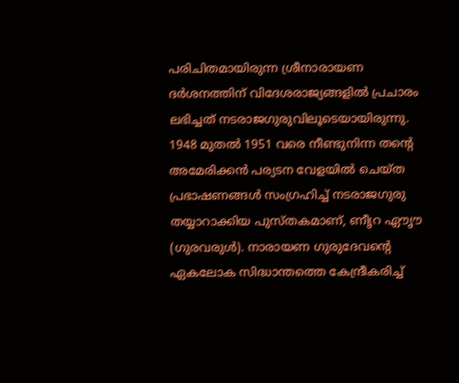പരിചിതമായിരുന്ന ശ്രീനാരായണ ദര്‍ശനത്തിന് വിദേശരാജ്യങ്ങളില്‍ പ്രചാരം ലഭിച്ചത് നടരാജഗുരുവിലൂടെയായിരുന്നു. 1948 മുതല്‍ 1951 വരെ നീണ്ടുനിന്ന തന്റെ അമേരിക്കന്‍ പര്യടന വേളയില്‍ ചെയ്ത പ്രഭാഷണങ്ങള്‍ സംഗ്രഹിച്ച് നടരാജഗുരു തയ്യാറാക്കിയ പുസ്തകമാണ്, ണീൃറ ഏൗൃൗ (ഗുരവരുള്‍). നാരായണ ഗുരുദേവന്റെ ഏകലോക സിദ്ധാന്തത്തെ കേന്ദ്രീകരിച്ച്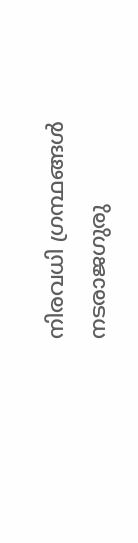നിരവധി ഗ്രന്ഥങ്ങള്‍ നടരാജഗുരു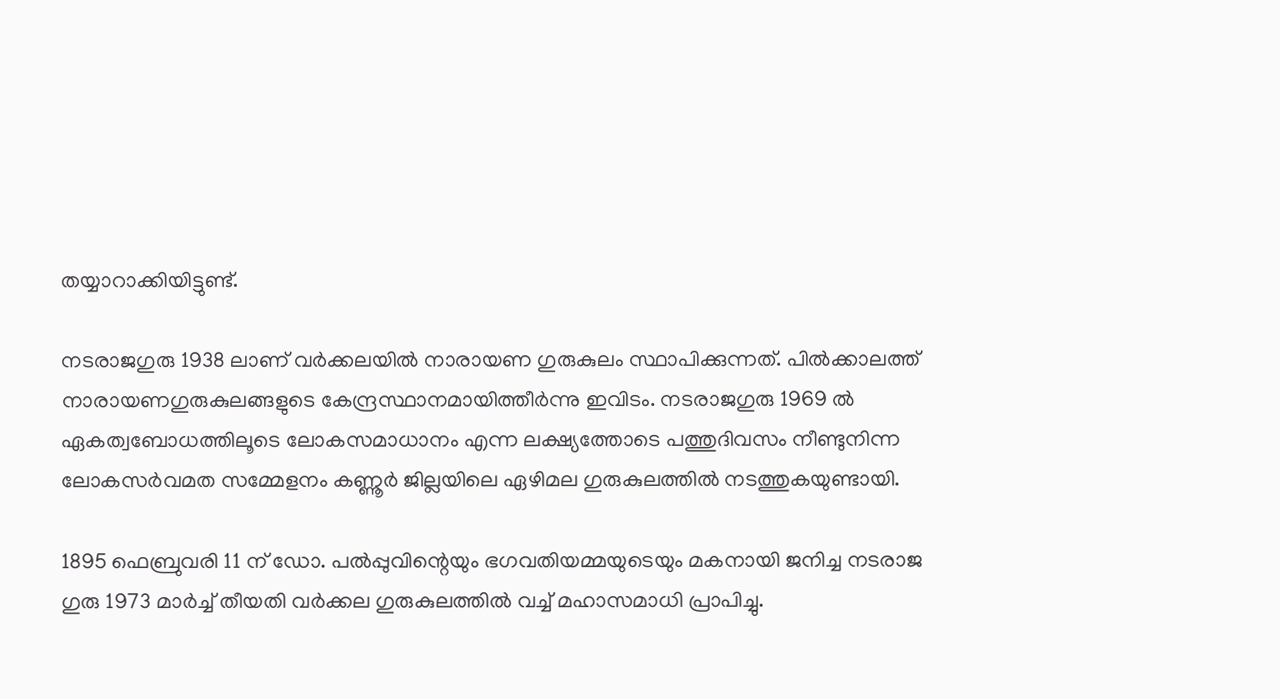തയ്യാറാക്കിയിട്ടുണ്ട്.

നടരാജഗുരു 1938 ലാണ് വര്‍ക്കലയില്‍ നാരായണ ഗുരുകുലം സ്ഥാപിക്കുന്നത്. പില്‍ക്കാലത്ത് നാരായണഗുരുകുലങ്ങളുടെ കേന്ദ്രസ്ഥാനമായിത്തീര്‍ന്നു ഇവിടം. നടരാജഗുരു 1969 ല്‍ ഏകത്വബോധത്തിലൂടെ ലോകസമാധാനം എന്ന ലക്ഷ്യത്തോടെ പത്തുദിവസം നീണ്ടുനിന്ന ലോകസര്‍വമത സമ്മേളനം കണ്ണൂര്‍ ജില്ലയിലെ ഏഴിമല ഗുരുകുലത്തില്‍ നടത്തുകയുണ്ടായി.

1895 ഫെബ്രുവരി 11 ന് ഡോ. പല്‍പ്പുവിന്റെയും ഭഗവതിയമ്മയുടെയും മകനായി ജനിച്ച നടരാജ ഗുരു 1973 മാര്‍ച്ച് തീയതി വര്‍ക്കല ഗുരുകുലത്തില്‍ വച്ച് മഹാസമാധി പ്രാപിച്ചു.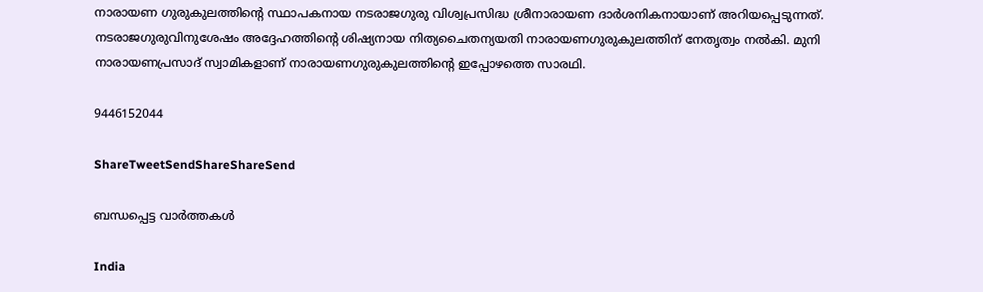നാരായണ ഗുരുകുലത്തിന്റെ സ്ഥാപകനായ നടരാജഗുരു വിശ്വപ്രസിദ്ധ ശ്രീനാരായണ ദാര്‍ശനികനായാണ് അറിയപ്പെടുന്നത്. നടരാജഗുരുവിനുശേഷം അദ്ദേഹത്തിന്റെ ശിഷ്യനായ നിത്യചൈതന്യയതി നാരായണഗുരുകുലത്തിന് നേതൃത്വം നല്‍കി. മുനി നാരായണപ്രസാദ് സ്വാമികളാണ് നാരായണഗുരുകുലത്തിന്റെ ഇപ്പോഴത്തെ സാരഥി.

9446152044

ShareTweetSendShareShareSend

ബന്ധപ്പെട്ട വാര്‍ത്തകള്‍

India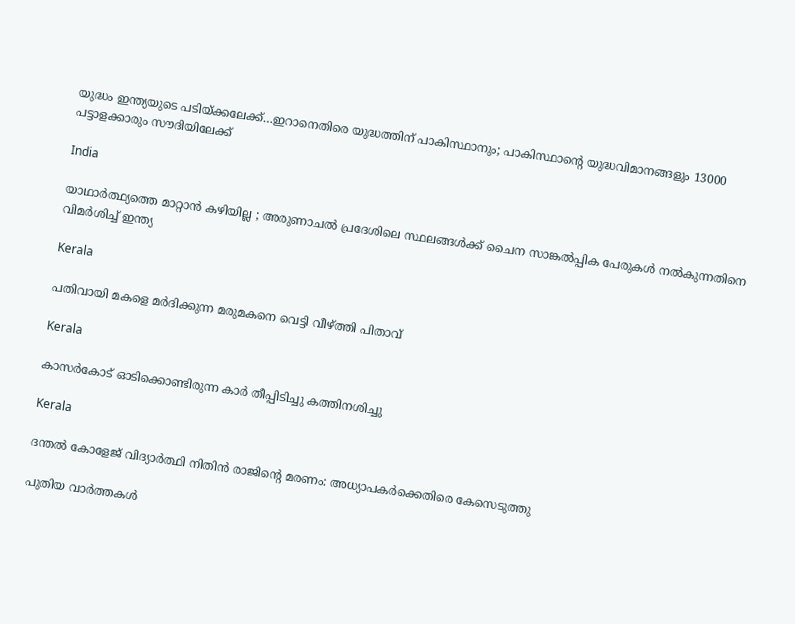യുദ്ധം ഇന്ത്യയുടെ പടിയ്‌ക്കലേക്ക്…ഇറാനെതിരെ യുദ്ധത്തിന് പാകിസ്ഥാനും; പാകിസ്ഥാന്റെ യുദ്ധവിമാനങ്ങളും 13000 പട്ടാളക്കാരും സൗദിയിലേക്ക്

India

യാഥാർത്ഥ്യത്തെ മാറ്റാൻ കഴിയില്ല ; അരുണാചൽ പ്രദേശിലെ സ്ഥലങ്ങൾക്ക് ചൈന സാങ്കൽപ്പിക പേരുകൾ നൽകുന്നതിനെ വിമർശിച്ച് ഇന്ത്യ

Kerala

പതിവായി മകളെ മര്‍ദിക്കുന്ന മരുമകനെ വെട്ടി വീഴ്‌ത്തി പിതാവ്

Kerala

കാസര്‍കോട് ഓടിക്കൊണ്ടിരുന്ന കാര്‍ തീപ്പിടിച്ചു കത്തിനശിച്ചു

Kerala

ദന്തല്‍ കോളേജ് വിദ്യാര്‍ത്ഥി നിതിന്‍ രാജിന്റെ മരണം: അധ്യാപകര്‍ക്കെതിരെ കേസെടുത്തു

പുതിയ വാര്‍ത്തകള്‍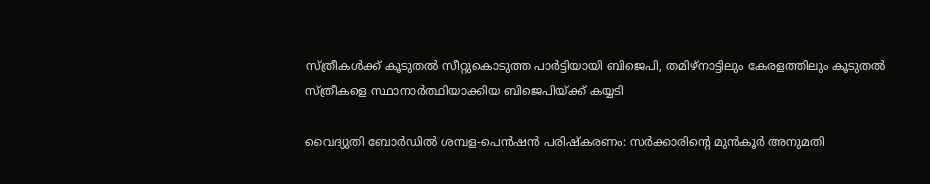സ്ത്രീകള്‍ക്ക് കൂടുതല്‍ സീറ്റുകൊടുത്ത പാര്‍ട്ടിയായി ബിജെപി, തമിഴ്നാട്ടിലും കേരളത്തിലും കൂടുതല്‍ സ്ത്രീകളെ സ്ഥാനാര്‍ത്ഥിയാക്കിയ ബിജെപിയ്‌ക്ക് കയ്യടി

വൈദ്യുതി ബോര്‍ഡില്‍ ശമ്പള-പെന്‍ഷന്‍ പരിഷ്‌കരണം: സര്‍ക്കാരിന്റെ മുന്‍കൂര്‍ അനുമതി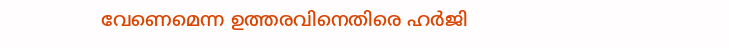വേണെമെന്ന ഉത്തരവിനെതിരെ ഹര്‍ജി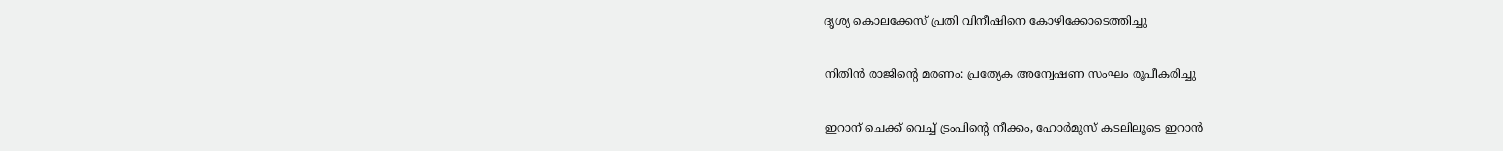ദൃശ്യ കൊലക്കേസ് പ്രതി വിനീഷിനെ കോഴിക്കോടെത്തിച്ചു

നിതിന്‍ രാജിന്റെ മരണം: പ്രത്യേക അന്വേഷണ സംഘം രൂപീകരിച്ചു

ഇറാന് ചെക്ക് വെച്ച് ട്രംപിന്റെ നീക്കം, ഹോര്‍മുസ് കടലിലൂടെ ഇറാന്‍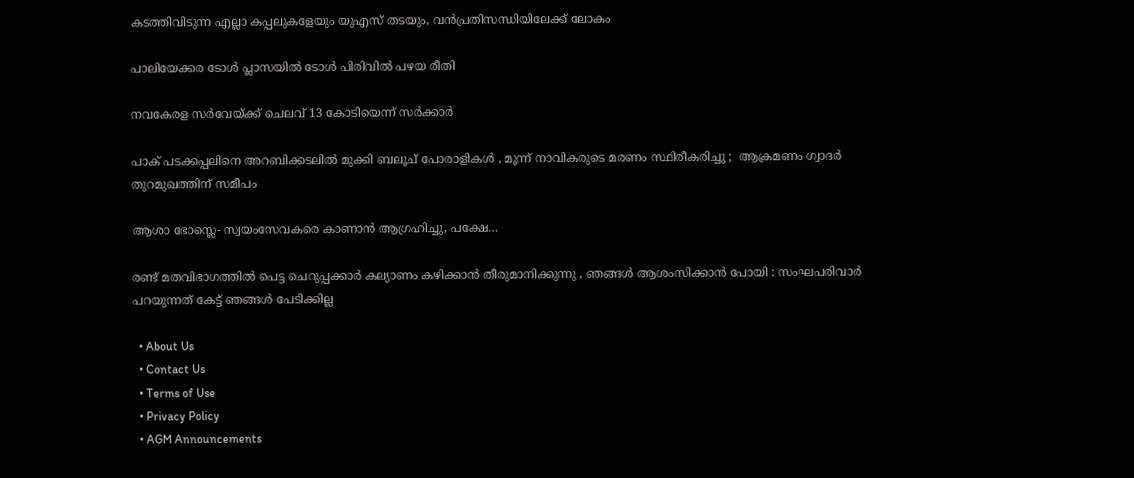കടത്തിവിടുന്ന എല്ലാ കപ്പലുകളേയും യുഎസ് തടയും, വന്‍പ്രതിസന്ധിയിലേക്ക് ലോകം

പാലിയേക്കര ടോള്‍ പ്ലാസയില്‍ ടോള്‍ പിരിവില്‍ പഴയ രീതി

നവകേരള സര്‍വേയ്‌ക്ക് ചെലവ് 13 കോടിയെന്ന് സര്‍ക്കാര്‍

പാക് പടക്കപ്പലിനെ അറബിക്കടലിൽ മുക്കി ബലൂച് പോരാളികൾ , മൂന്ന് നാവികരുടെ മരണം സ്ഥിരീകരിച്ചു ;  ആക്രമണം ഗ്വാദർ തുറമുഖത്തിന് സമീപം

ആശാ ഭോസ്ലെ- സ്വയംസേവകരെ കാണാന്‍ ആഗ്രഹിച്ചു, പക്ഷേ…

രണ്ട് മതവിഭാഗത്തിൽ പെട്ട ചെറുപ്പക്കാർ കല്യാണം കഴിക്കാൻ തീരുമാനിക്കുന്നു , ഞങ്ങൾ ആശംസിക്കാൻ പോയി : സംഘപരിവാർ പറയുന്നത് കേട്ട് ഞങ്ങൾ പേടിക്കില്ല

  • About Us
  • Contact Us
  • Terms of Use
  • Privacy Policy
  • AGM Announcements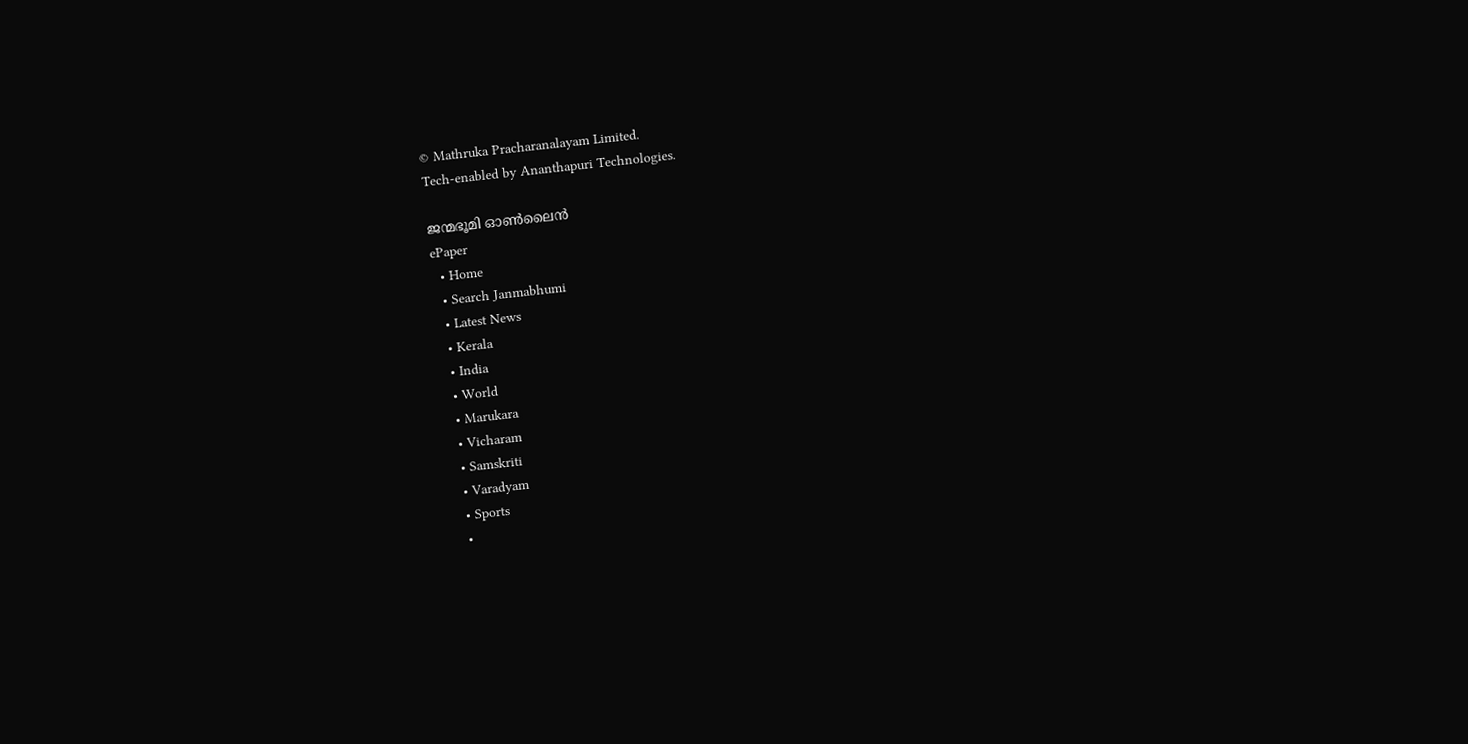© Mathruka Pracharanalayam Limited.
Tech-enabled by Ananthapuri Technologies.

ജന്മഭൂമി ഓണ്‍ലൈന്‍
ePaper
  • Home
  • Search Janmabhumi
  • Latest News
  • Kerala
  • India
  • World
  • Marukara
  • Vicharam
  • Samskriti
  • Varadyam
  • Sports
  •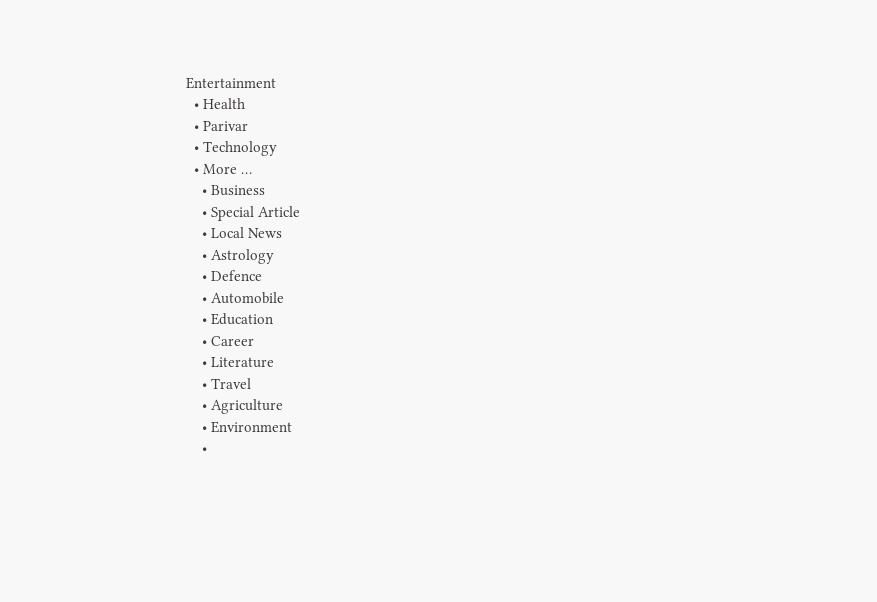Entertainment
  • Health
  • Parivar
  • Technology
  • More …
    • Business
    • Special Article
    • Local News
    • Astrology
    • Defence
    • Automobile
    • Education
    • Career
    • Literature
    • Travel
    • Agriculture
    • Environment
    •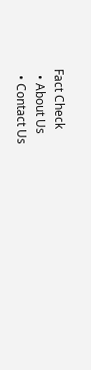Fact Check
  • About Us
  • Contact Us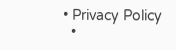• Privacy Policy
  •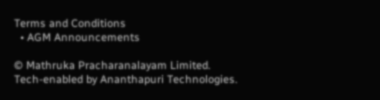Terms and Conditions
  • AGM Announcements

© Mathruka Pracharanalayam Limited.
Tech-enabled by Ananthapuri Technologies.